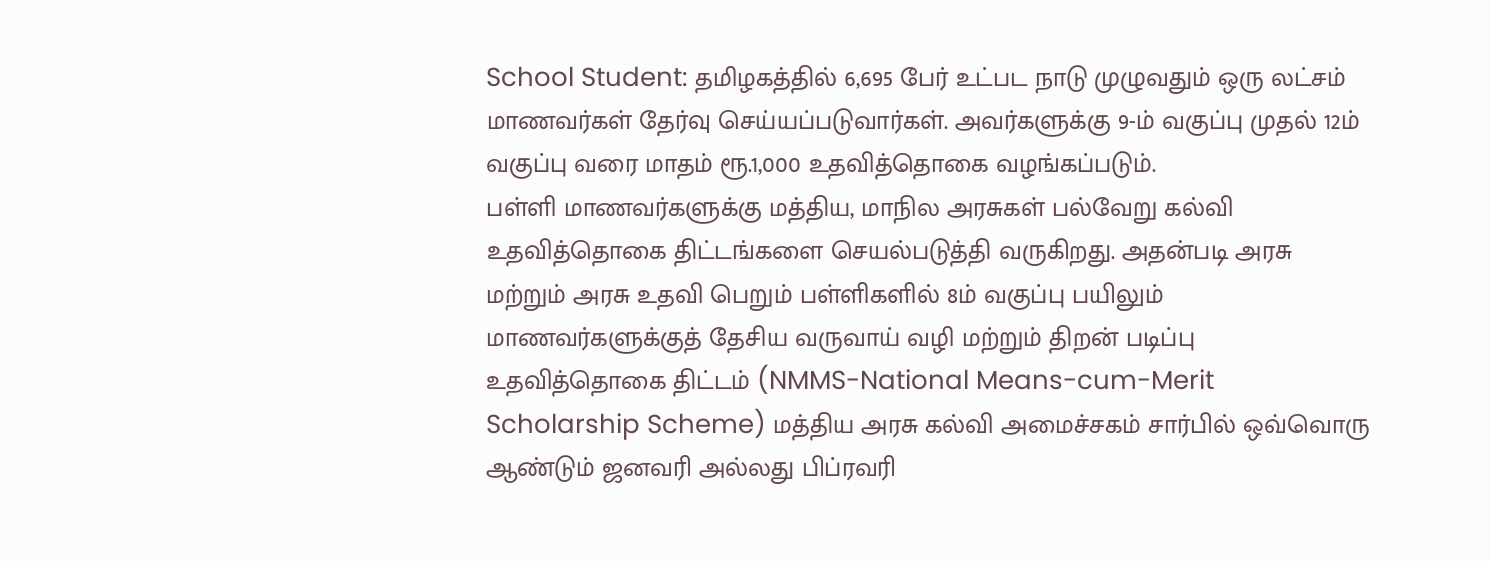School Student: தமிழகத்தில் 6,695 பேர் உட்பட நாடு முழுவதும் ஒரு லட்சம் மாணவர்கள் தேர்வு செய்யப்படுவார்கள். அவர்களுக்கு 9-ம் வகுப்பு முதல் 12ம் வகுப்பு வரை மாதம் ரூ.1,000 உதவித்தொகை வழங்கப்படும்.
பள்ளி மாணவர்களுக்கு மத்திய, மாநில அரசுகள் பல்வேறு கல்வி உதவித்தொகை திட்டங்களை செயல்படுத்தி வருகிறது. அதன்படி அரசு மற்றும் அரசு உதவி பெறும் பள்ளிகளில் 8ம் வகுப்பு பயிலும் மாணவர்களுக்குத் தேசிய வருவாய் வழி மற்றும் திறன் படிப்பு உதவித்தொகை திட்டம் (NMMS-National Means-cum-Merit Scholarship Scheme) மத்திய அரசு கல்வி அமைச்சகம் சார்பில் ஒவ்வொரு ஆண்டும் ஜனவரி அல்லது பிப்ரவரி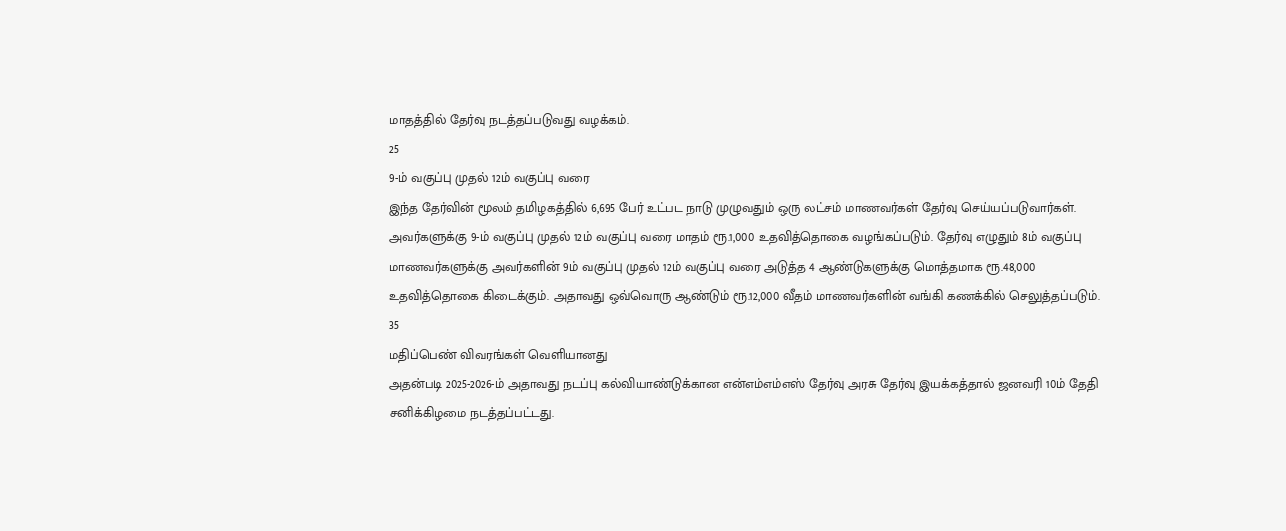மாதத்தில் தேர்வு நடத்தப்படுவது வழக்கம்.
25
9-ம் வகுப்பு முதல் 12ம் வகுப்பு வரை
இந்த தேர்வின் மூலம் தமிழகத்தில் 6,695 பேர் உட்பட நாடு முழுவதும் ஒரு லட்சம் மாணவர்கள் தேர்வு செய்யப்படுவார்கள். அவர்களுக்கு 9-ம் வகுப்பு முதல் 12ம் வகுப்பு வரை மாதம் ரூ.1,000 உதவித்தொகை வழங்கப்படும். தேர்வு எழுதும் 8ம் வகுப்பு மாணவர்களுக்கு அவர்களின் 9ம் வகுப்பு முதல் 12ம் வகுப்பு வரை அடுத்த 4 ஆண்டுகளுக்கு மொத்தமாக ரூ.48,000 உதவித்தொகை கிடைக்கும். அதாவது ஒவ்வொரு ஆண்டும் ரூ.12,000 வீதம் மாணவர்களின் வங்கி கணக்கில் செலுத்தப்படும்.
35
மதிப்பெண் விவரங்கள் வெளியானது
அதன்படி 2025-2026-ம் அதாவது நடப்பு கல்வியாண்டுக்கான என்எம்எம்எஸ் தேர்வு அரசு தேர்வு இயக்கத்தால் ஜனவரி 10ம் தேதி சனிக்கிழமை நடத்தப்பட்டது.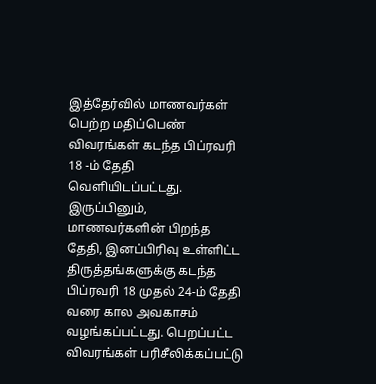இத்தேர்வில் மாணவர்கள் பெற்ற மதிப்பெண் விவரங்கள் கடந்த பிப்ரவரி 18 -ம் தேதி வெளியிடப்பட்டது.
இருப்பினும், மாணவர்களின் பிறந்த தேதி, இனப்பிரிவு உள்ளிட்ட திருத்தங்களுக்கு கடந்த பிப்ரவரி 18 முதல் 24-ம் தேதி வரை கால அவகாசம் வழங்கப்பட்டது. பெறப்பட்ட விவரங்கள் பரிசீலிக்கப்பட்டு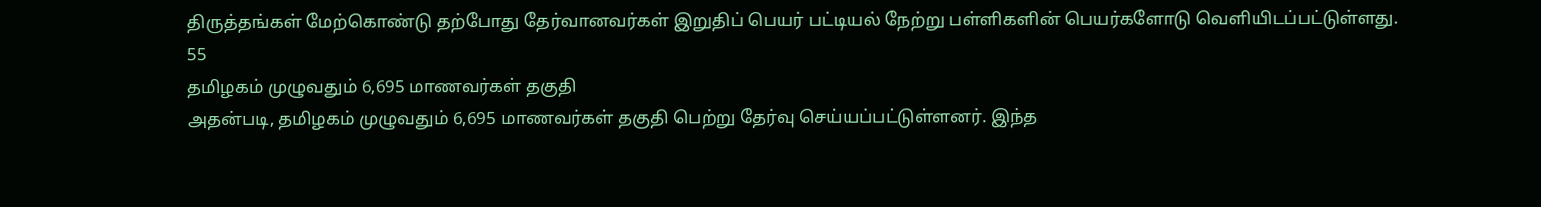திருத்தங்கள் மேற்கொண்டு தற்போது தேர்வானவர்கள் இறுதிப் பெயர் பட்டியல் நேற்று பள்ளிகளின் பெயர்களோடு வெளியிடப்பட்டுள்ளது.
55
தமிழகம் முழுவதும் 6,695 மாணவர்கள் தகுதி
அதன்படி, தமிழகம் முழுவதும் 6,695 மாணவர்கள் தகுதி பெற்று தேர்வு செய்யப்பட்டுள்ளனர். இந்த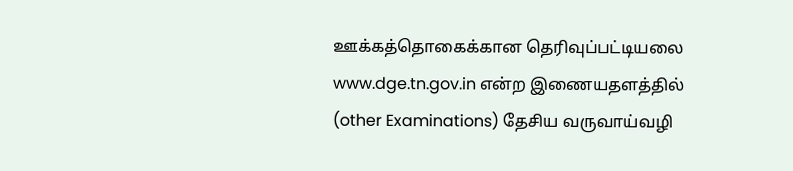ஊக்கத்தொகைக்கான தெரிவுப்பட்டியலை www.dge.tn.gov.in என்ற இணையதளத்தில் (other Examinations) தேசிய வருவாய்வழி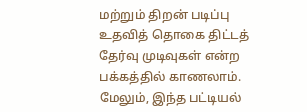மற்றும் திறன் படிப்பு உதவித் தொகை திட்டத் தேர்வு முடிவுகள் என்ற பக்கத்தில் காணலாம். மேலும், இந்த பட்டியல்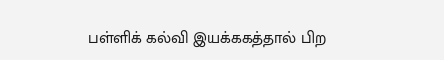பள்ளிக் கல்வி இயக்ககத்தால் பிற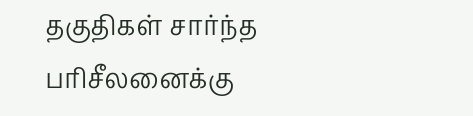தகுதிகள் சார்ந்த பரிசீலனைக்கு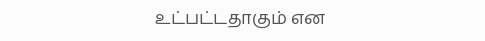உட்பட்டதாகும் என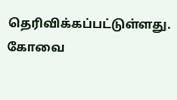தெரிவிக்கப்பட்டுள்ளது. கோவை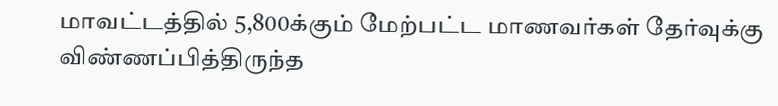மாவட்டத்தில் 5,800க்கும் மேற்பட்ட மாணவர்கள் தேர்வுக்கு விண்ணப்பித்திருந்த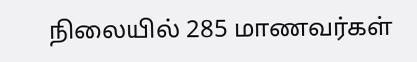நிலையில் 285 மாணவர்கள்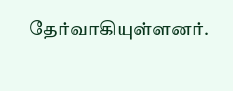தேர்வாகியுள்ளனர்.